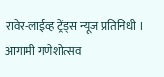रावेर-लाईव्ह ट्रेंड्स न्यूज प्रतिनिधी । आगामी गणेशोत्सव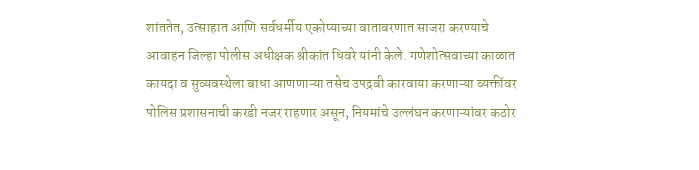शांततेत, उत्साहात आणि सर्वधर्मीय एकोप्याच्या वातावरणात साजरा करण्याचे आवाहन जिल्हा पोलीस अधीक्षक श्रीकांत धिवरे यांनी केले. गणेशोत्सवाच्या काळात कायदा व सुव्यवस्थेला बाधा आणणाऱ्या तसेच उपद्रवी कारवाया करणाऱ्या व्यक्तींवर पोलिस प्रशासनाची करडी नजर राहणार असून, नियमांचे उल्लंघन करणाऱ्यांवर कठोर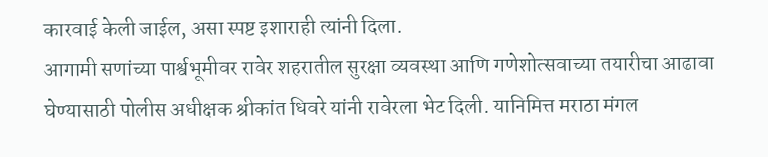कारवाई केली जाईल, असा स्पष्ट इशाराही त्यांनी दिला.
आगामी सणांच्या पार्श्वभूमीवर रावेर शहरातील सुरक्षा व्यवस्था आणि गणेशोत्सवाच्या तयारीचा आढावा घेण्यासाठी पोलीस अधीक्षक श्रीकांत धिवरे यांनी रावेरला भेट दिली. यानिमित्त मराठा मंगल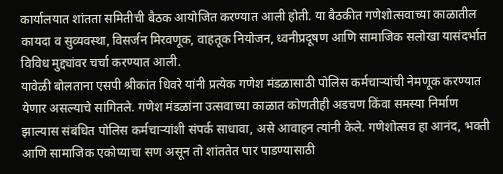कार्यालयात शांतता समितीची बैठक आयोजित करण्यात आली होती. या बैठकीत गणेशोत्सवाच्या काळातील कायदा व सुव्यवस्था, विसर्जन मिरवणूक, वाहतूक नियोजन, ध्वनीप्रदूषण आणि सामाजिक सलोखा यासंदर्भात विविध मुद्द्यांवर चर्चा करण्यात आली.
यावेळी बोलताना एसपी श्रीकांत धिवरे यांनी प्रत्येक गणेश मंडळासाठी पोलिस कर्मचाऱ्यांची नेमणूक करण्यात येणार असल्याचे सांगितले. गणेश मंडळांना उत्सवाच्या काळात कोणतीही अडचण किंवा समस्या निर्माण झाल्यास संबंधित पोलिस कर्मचाऱ्यांशी संपर्क साधावा, असे आवाहन त्यांनी केले. गणेशोत्सव हा आनंद, भक्ती आणि सामाजिक एकोप्याचा सण असून तो शांततेत पार पाडण्यासाठी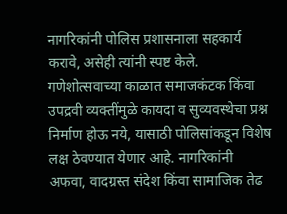नागरिकांनी पोलिस प्रशासनाला सहकार्य करावे, असेही त्यांनी स्पष्ट केले.
गणेशोत्सवाच्या काळात समाजकंटक किंवा उपद्रवी व्यक्तींमुळे कायदा व सुव्यवस्थेचा प्रश्न निर्माण होऊ नये, यासाठी पोलिसांकडून विशेष लक्ष ठेवण्यात येणार आहे. नागरिकांनी अफवा, वादग्रस्त संदेश किंवा सामाजिक तेढ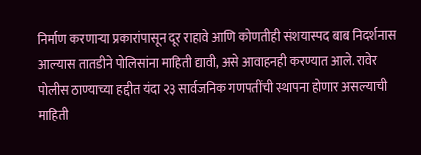निर्माण करणाऱ्या प्रकारांपासून दूर राहावे आणि कोणतीही संशयास्पद बाब निदर्शनास आल्यास तातडीने पोलिसांना माहिती द्यावी, असे आवाहनही करण्यात आले. रावेर पोलीस ठाण्याच्या हद्दीत यंदा २३ सार्वजनिक गणपतींची स्थापना होणार असल्याची माहिती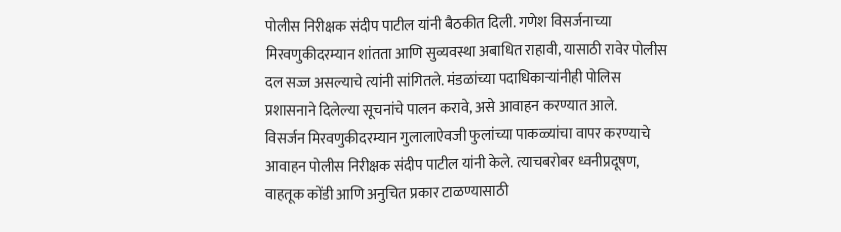पोलीस निरीक्षक संदीप पाटील यांनी बैठकीत दिली. गणेश विसर्जनाच्या मिरवणुकीदरम्यान शांतता आणि सुव्यवस्था अबाधित राहावी, यासाठी रावेर पोलीस दल सज्ज असल्याचे त्यांनी सांगितले. मंडळांच्या पदाधिकाऱ्यांनीही पोलिस प्रशासनाने दिलेल्या सूचनांचे पालन करावे, असे आवाहन करण्यात आले.
विसर्जन मिरवणुकीदरम्यान गुलालाऐवजी फुलांच्या पाकळ्यांचा वापर करण्याचे आवाहन पोलीस निरीक्षक संदीप पाटील यांनी केले. त्याचबरोबर ध्वनीप्रदूषण, वाहतूक कोंडी आणि अनुचित प्रकार टाळण्यासाठी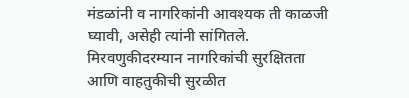मंडळांनी व नागरिकांनी आवश्यक ती काळजी घ्यावी, असेही त्यांनी सांगितले. मिरवणुकीदरम्यान नागरिकांची सुरक्षितता आणि वाहतुकीची सुरळीत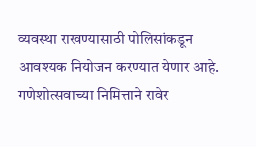व्यवस्था राखण्यासाठी पोलिसांकडून आवश्यक नियोजन करण्यात येणार आहे. गणेशोत्सवाच्या निमित्ताने रावेर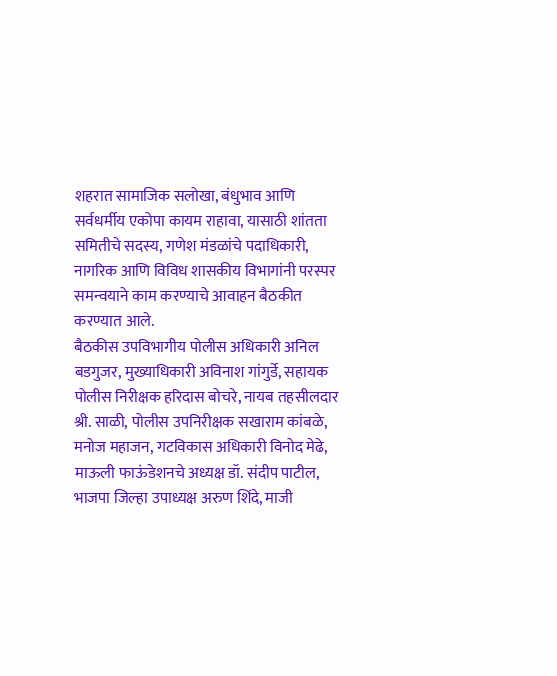शहरात सामाजिक सलोखा, बंधुभाव आणि सर्वधर्मीय एकोपा कायम राहावा, यासाठी शांतता समितीचे सदस्य, गणेश मंडळांचे पदाधिकारी, नागरिक आणि विविध शासकीय विभागांनी परस्पर समन्वयाने काम करण्याचे आवाहन बैठकीत करण्यात आले.
बैठकीस उपविभागीय पोलीस अधिकारी अनिल बडगुजर, मुख्याधिकारी अविनाश गांगुर्डे, सहायक पोलीस निरीक्षक हरिदास बोचरे, नायब तहसीलदार श्री. साळी, पोलीस उपनिरीक्षक सखाराम कांबळे, मनोज महाजन, गटविकास अधिकारी विनोद मेढे, माऊली फाऊंडेशनचे अध्यक्ष डॉ. संदीप पाटील, भाजपा जिल्हा उपाध्यक्ष अरुण शिंदे, माजी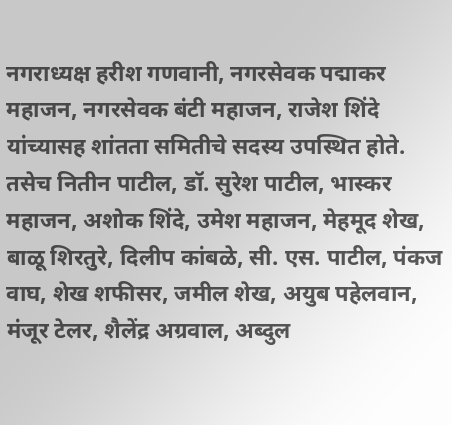नगराध्यक्ष हरीश गणवानी, नगरसेवक पद्माकर महाजन, नगरसेवक बंटी महाजन, राजेश शिंदे यांच्यासह शांतता समितीचे सदस्य उपस्थित होते. तसेच नितीन पाटील, डॉ. सुरेश पाटील, भास्कर महाजन, अशोक शिंदे, उमेश महाजन, मेहमूद शेख, बाळू शिरतुरे, दिलीप कांबळे, सी. एस. पाटील, पंकज वाघ, शेख शफीसर, जमील शेख, अयुब पहेलवान, मंजूर टेलर, शैलेंद्र अग्रवाल, अब्दुल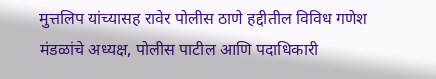मुत्तलिप यांच्यासह रावेर पोलीस ठाणे हद्दीतील विविध गणेश मंडळांचे अध्यक्ष, पोलीस पाटील आणि पदाधिकारी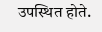उपस्थित होते.